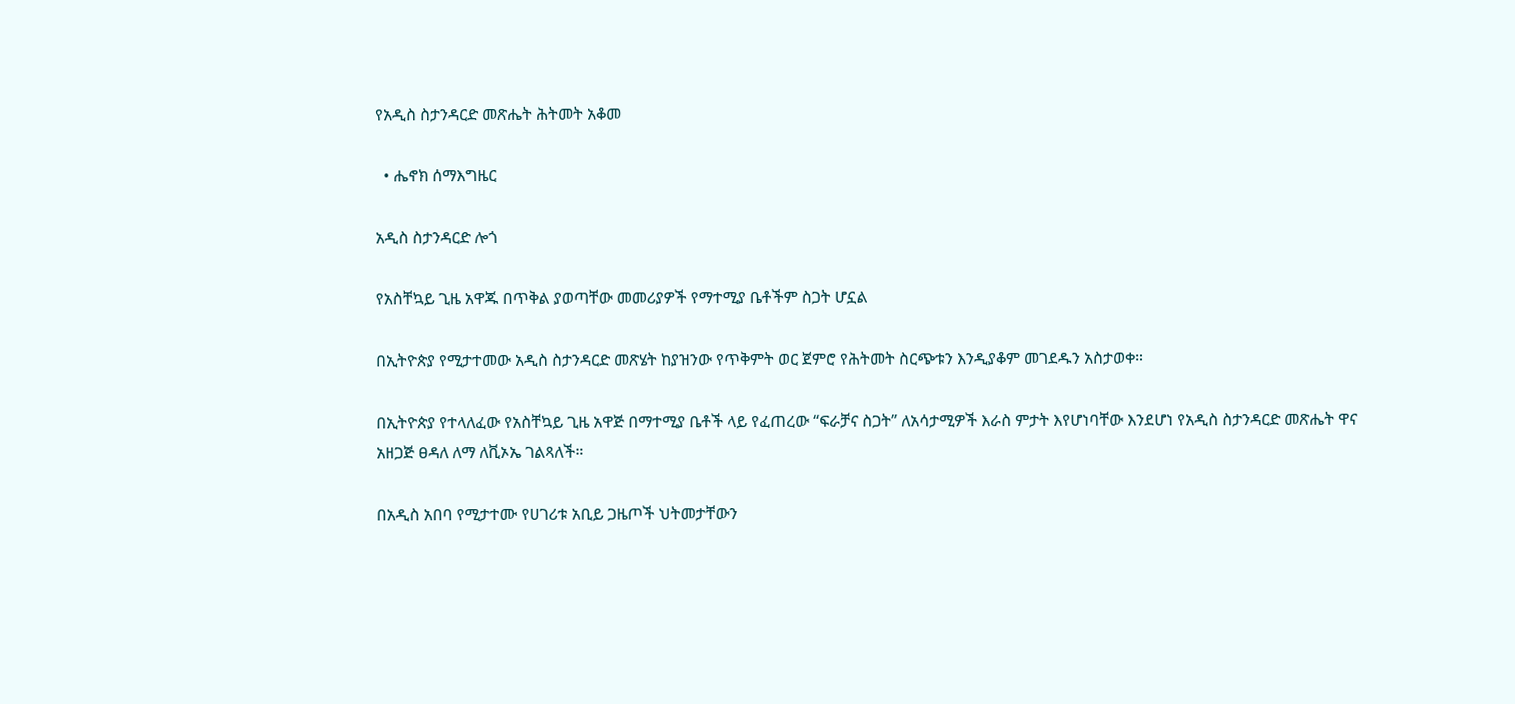የአዲስ ስታንዳርድ መጽሔት ሕትመት አቆመ

  • ሔኖክ ሰማእግዜር

አዲስ ስታንዳርድ ሎጎ

የአስቸኳይ ጊዜ አዋጁ በጥቅል ያወጣቸው መመሪያዎች የማተሚያ ቤቶችም ስጋት ሆኗል

በኢትዮጵያ የሚታተመው አዲስ ስታንዳርድ መጽሄት ከያዝንው የጥቅምት ወር ጀምሮ የሕትመት ስርጭቱን እንዲያቆም መገደዱን አስታወቀ።

በኢትዮጵያ የተላለፈው የአስቸኳይ ጊዜ አዋጅ በማተሚያ ቤቶች ላይ የፈጠረው “ፍራቻና ስጋት” ለአሳታሚዎች እራስ ምታት እየሆነባቸው እንደሆነ የአዲስ ስታንዳርድ መጽሔት ዋና አዘጋጅ ፀዳለ ለማ ለቪኦኤ ገልጻለች።

በአዲስ አበባ የሚታተሙ የሀገሪቱ አቢይ ጋዜጦች ህትመታቸውን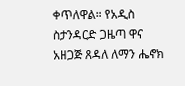ቀጥለዋል። የአዲስ ስታንዳርድ ጋዜጣ ዋና አዘጋጅ ጸዳለ ለማን ሔኖክ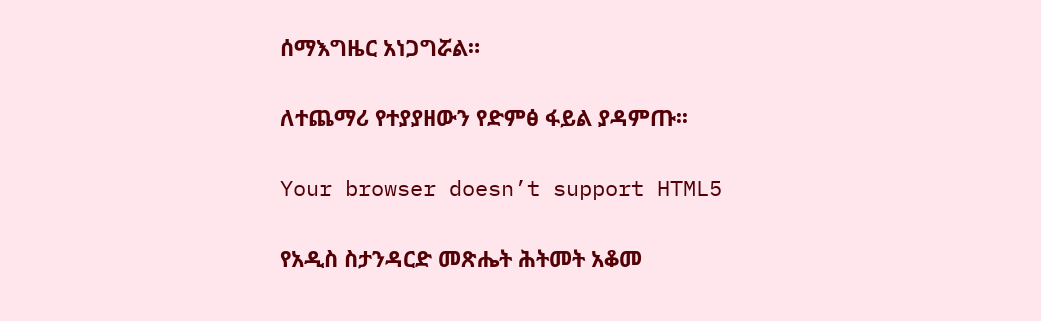ሰማእግዜር አነጋግሯል።

ለተጨማሪ የተያያዘውን የድምፅ ፋይል ያዳምጡ፡፡

Your browser doesn’t support HTML5

የአዲስ ስታንዳርድ መጽሔት ሕትመት አቆመ